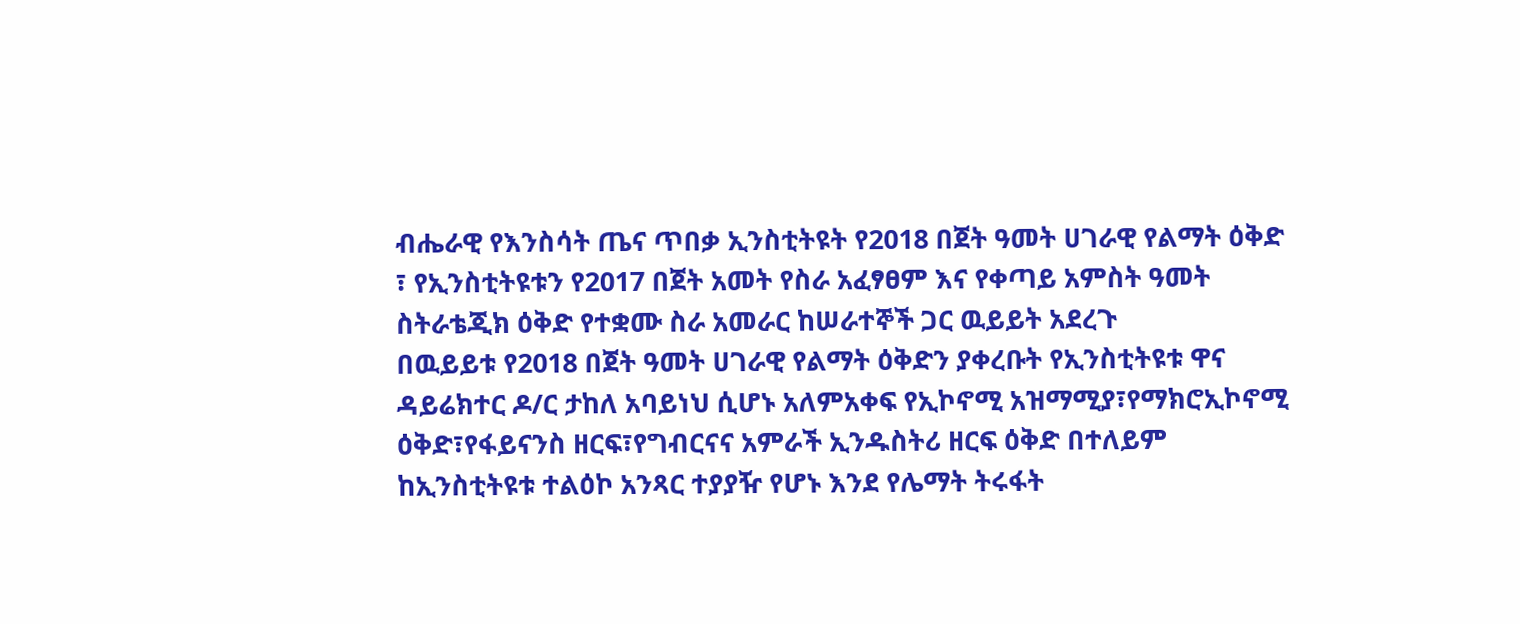ብሔራዊ የእንስሳት ጤና ጥበቃ ኢንስቲትዩት የ2018 በጀት ዓመት ሀገራዊ የልማት ዕቅድ ፣ የኢንስቲትዩቱን የ2017 በጀት አመት የስራ አፈፃፀም እና የቀጣይ አምስት ዓመት ስትራቴጂክ ዕቅድ የተቋሙ ስራ አመራር ከሠራተኞች ጋር ዉይይት አደረጉ
በዉይይቱ የ2018 በጀት ዓመት ሀገራዊ የልማት ዕቅድን ያቀረቡት የኢንስቲትዩቱ ዋና ዳይሬክተር ዶ/ር ታከለ አባይነህ ሲሆኑ አለምአቀፍ የኢኮኖሚ አዝማሚያ፣የማክሮኢኮኖሚ ዕቅድ፣የፋይናንስ ዘርፍ፣የግብርናና አምራች ኢንዱስትሪ ዘርፍ ዕቅድ በተለይም ከኢንስቲትዩቱ ተልዕኮ አንጻር ተያያዥ የሆኑ እንደ የሌማት ትሩፋት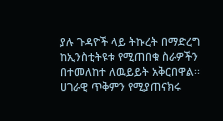ያሉ ጉዳዮች ላይ ትኩረት በማድረግ ከኢንስቲትዩቱ የሚጠበቁ ስራዎችን በተመለከተ ለዉይይት አቅርበዋል፡፡ ሀገራዊ ጥቅምን የሚያጠናክሩ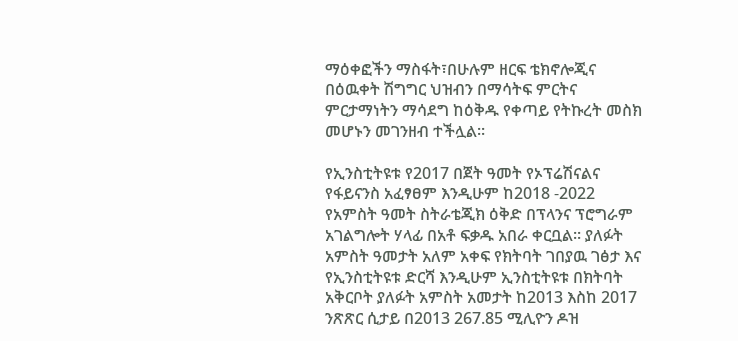ማዕቀፎችን ማስፋት፣በሁሉም ዘርፍ ቴክኖሎጂና በዕዉቀት ሽግግር ህዝብን በማሳትፍ ምርትና ምርታማነትን ማሳደግ ከዕቅዱ የቀጣይ የትኩረት መስክ መሆኑን መገንዘብ ተችሏል፡፡

የኢንስቲትዩቱ የ2017 በጀት ዓመት የኦፕሬሽናልና የፋይናንስ አፈፃፀም እንዲሁም ከ2018 -2022 የአምስት ዓመት ስትራቴጂክ ዕቅድ በፕላንና ፕሮግራም አገልግሎት ሃላፊ በአቶ ፍቃዱ አበራ ቀርቧል፡፡ ያለፉት አምስት ዓመታት አለም አቀፍ የክትባት ገበያዉ ገፅታ እና የኢንስቲትዩቱ ድርሻ እንዲሁም ኢንስቲትዩቱ በክትባት አቅርቦት ያለፉት አምስት አመታት ከ2013 እስከ 2017 ንጽጽር ሲታይ በ2013 267.85 ሚሊዮን ዶዝ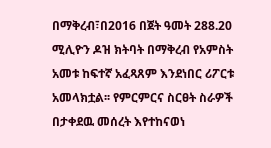በማቅረብ፣በ2016 በጀት ዓመት 288.20 ሚሊዮን ዶዝ ክትባት በማቅረብ የአምስት አመቱ ከፍተኛ አፈጻጸም እንደነበር ሪፖርቱ አመላክቷል፡፡ የምርምርና ስርፀት ስራዎች በታቀደዉ መሰረት እየተከናወነ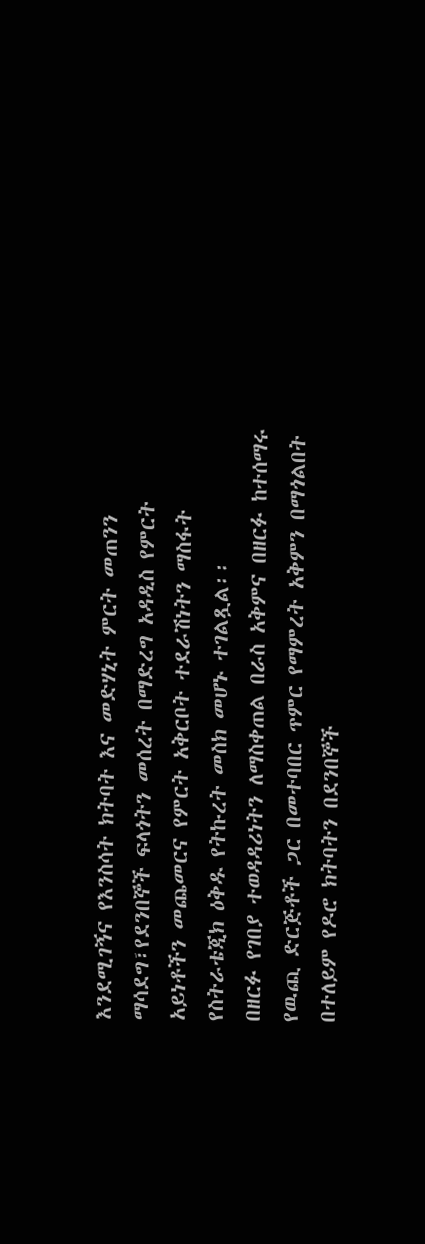እንደሚገኝና የእንስሳት ክትባት እና መድሃኒት ምርት መጠንን ማሳደግ፣የደንበኞች ፍላጎትን መሰረት በማድረግ አዳዲስ የምርት አይነቶችን መጨመርና የምርት አቅርቦት ተደራሽነትን ማስፋት የስትራቴጂክ ዕቅዱ የትኩረት መስክ መሆኑ ተገልጿል፡፡
በዘርፉ የገበያ ተወዳዳሪነትን ለማስቀጠል በራስ አቅምና በዘርፉ ከተሰማሩ የዉጪ ድርጅቶች ጋር በመተባበር ጥምር የማምረት አቅምን በማጎልበት በተለይም የዶሮ ክትባትን በደንበኞች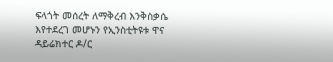ፍላጎት መሰረት ለማቅረብ እንቅስቃሴ እየተደረገ መሆኑን የኢንስቲትዩቱ ዋና ዳይሬክተር ዶ/ር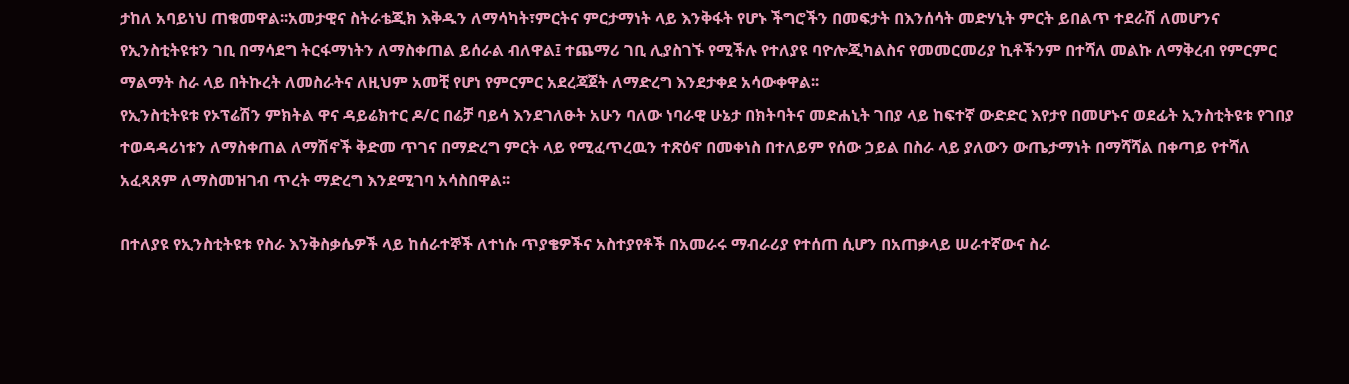ታከለ አባይነህ ጠቁመዋል፡፡አመታዊና ስትራቴጂክ እቅዱን ለማሳካት፣ምርትና ምርታማነት ላይ እንቅፋት የሆኑ ችግሮችን በመፍታት በእንሰሳት መድሃኒት ምርት ይበልጥ ተደራሽ ለመሆንና የኢንስቲትዩቱን ገቢ በማሳደግ ትርፋማነትን ለማስቀጠል ይሰራል ብለዋል፤ ተጨማሪ ገቢ ሊያስገኙ የሚችሉ የተለያዩ ባዮሎጂካልስና የመመርመሪያ ኪቶችንም በተሻለ መልኩ ለማቅረብ የምርምር ማልማት ስራ ላይ በትኩረት ለመስራትና ለዚህም አመቺ የሆነ የምርምር አደረጃጀት ለማድረግ እንደታቀደ አሳውቀዋል፡፡
የኢንስቲትዩቱ የኦፕሬሽን ምክትል ዋና ዳይሬክተር ዶ/ር በሬቻ ባይሳ እንደገለፁት አሁን ባለው ነባራዊ ሁኔታ በክትባትና መድሐኒት ገበያ ላይ ከፍተኛ ውድድር እየታየ በመሆኑና ወደፊት ኢንስቲትዩቱ የገበያ ተወዳዳሪነቱን ለማስቀጠል ለማሽኖች ቅድመ ጥገና በማድረግ ምርት ላይ የሚፈጥረዉን ተጽዕኖ በመቀነስ በተለይም የሰው ኃይል በስራ ላይ ያለውን ውጤታማነት በማሻሻል በቀጣይ የተሻለ አፈጻጸም ለማስመዝገብ ጥረት ማድረግ እንደሚገባ አሳስበዋል፡፡

በተለያዩ የኢንስቲትዩቱ የስራ እንቅስቃሴዎች ላይ ከሰራተኞች ለተነሱ ጥያቄዎችና አስተያየቶች በአመራሩ ማብራሪያ የተሰጠ ሲሆን በአጠቃላይ ሠራተኛውና ስራ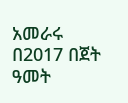አመራሩ በ2017 በጀት ዓመት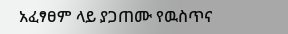አፈፃፀም ላይ ያጋጠሙ የዉስጥና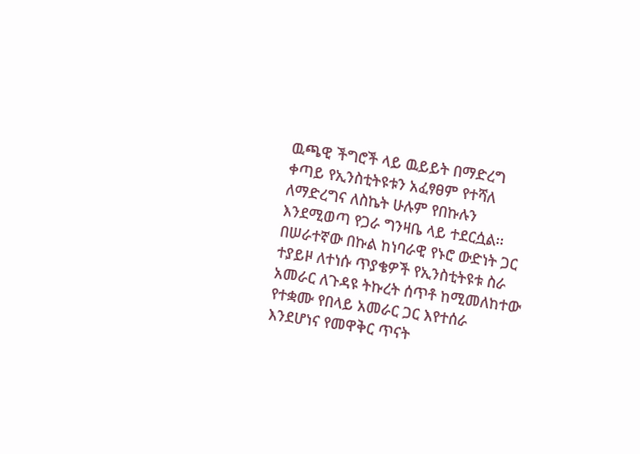ዉጫዊ ችግሮች ላይ ዉይይት በማድረግ ቀጣይ የኢንስቲትዩቱን አፈፃፀም የተሻለ ለማድረግና ለስኬት ሁሉም የበኩሉን እንደሚወጣ የጋራ ግንዛቤ ላይ ተደርሷል፡፡
በሠራተኛው በኩል ከነባራዊ የኑሮ ውድነት ጋር ተያይዞ ለተነሱ ጥያቄዎች የኢንስቲትዩቱ ስራ አመራር ለጉዳዩ ትኩረት ሰጥቶ ከሚመለከተው የተቋሙ የበላይ አመራር ጋር እየተሰራ እንደሆነና የመዋቅር ጥናት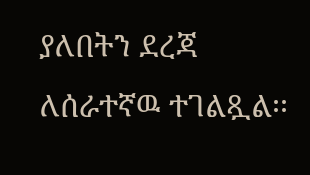ያለበትን ደረጃ ለሰራተኛዉ ተገልጿል፡፡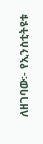ለዘገባው፡- የኢንስቲትዩቱ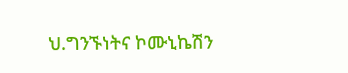ህ.ግንኙነትና ኮሙኒኬሽን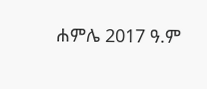ሐምሌ 2017 ዓ.ም